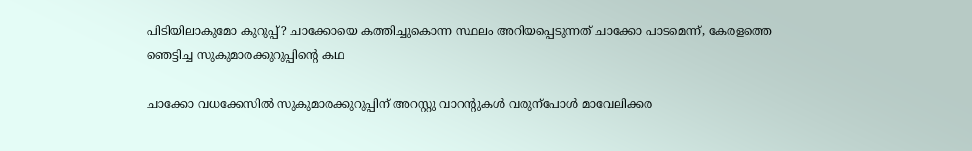പിടിയിലാകുമോ കുറുപ്പ്? ചാക്കോയെ കത്തിച്ചുകൊന്ന സ്ഥലം അറിയപ്പെടുന്നത് ചാക്കോ പാടമെന്ന്, കേരളത്തെ ഞെട്ടിച്ച സുകുമാരക്കുറുപ്പിന്റെ കഥ

ചാക്കോ വധക്കേസില്‍ സുകുമാരക്കുറുപ്പിന് അറസ്റ്റു വാറന്‍റുകള്‍ വരുന്‌പോള്‍ മാവേലിക്കര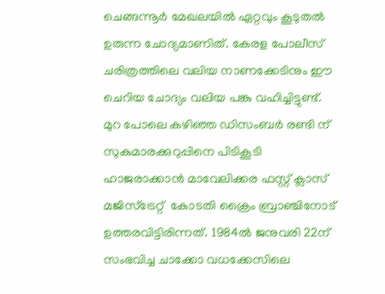ചെങ്ങന്നൂര്‍ മേഖലയില്‍ ഏറ്റവും കൂടുതല്‍ ഉരുന്ന ചോദ്യമാണിത്. കേരള പോലീസ് ചരിത്രത്തിലെ വലിയ നാണക്കേടിനും ഈ ചെറിയ ചോദ്യം വലിയ പങ്കു വഹിച്ചിട്ടുണ്ട്. മുറ പോലെ കഴിഞ്ഞ ഡിസംബര്‍ രണ്ടി ന് സുകുമാരക്കുറുപ്പിനെ പിടികൂടി ഹാജരാക്കാന്‍ മാവേലിക്കര ഫസ്റ്റ് ക്ലാസ് മജിസ്‌ട്രേറ്റ്  കോടതി ക്രൈം ബ്രാഞ്ചിനോട് ഉത്തരവിട്ടിരിന്നത്. 1984ല്‍ ജനുവരി 22ന് സംഭവിച്ച ചാക്കോ വധക്കേസിലെ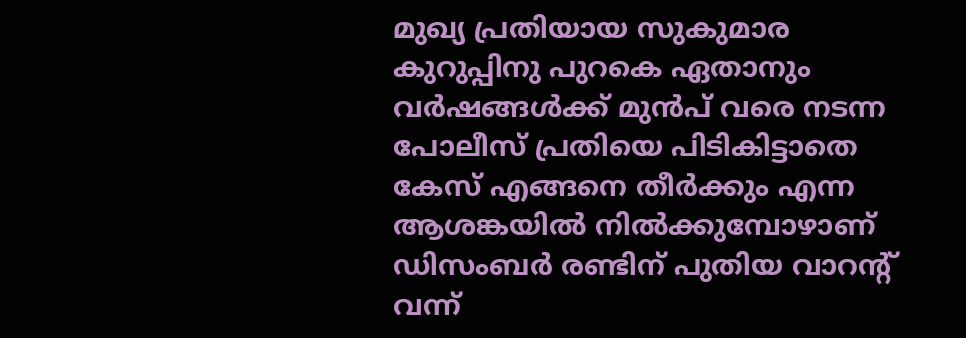മുഖ്യ പ്രതിയായ സുകുമാര കുറുപ്പിനു പുറകെ ഏതാനും വര്‍ഷങ്ങള്‍ക്ക് മുന്‍പ് വരെ നടന്ന പോലീസ് പ്രതിയെ പിടികിട്ടാതെ കേസ് എങ്ങനെ തീര്‍ക്കും എന്ന ആശങ്കയില്‍ നില്‍ക്കുമ്പോഴാണ് ഡിസംബര്‍ രണ്ടിന് പുതിയ വാറന്റ് വന്ന്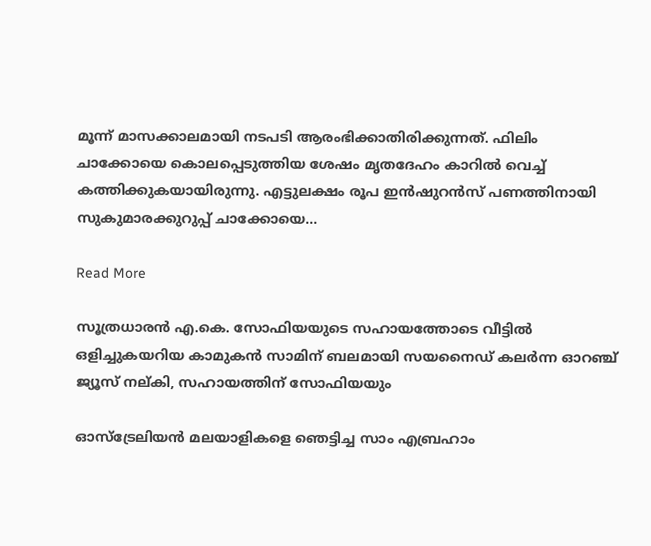മൂന്ന് മാസക്കാലമായി നടപടി ആരംഭിക്കാതിരിക്കുന്നത്. ഫിലിം ചാക്കോയെ കൊലപ്പെടുത്തിയ ശേഷം മൃതദേഹം കാറില്‍ വെച്ച് കത്തിക്കുകയായിരുന്നു. എട്ടുലക്ഷം രൂപ ഇന്‍ഷുറന്‍സ് പണത്തിനായി സുകുമാരക്കുറുപ്പ് ചാക്കോയെ…

Read More

സൂത്രധാരന്‍ എ.കെ. സോഫിയയുടെ സഹായത്തോടെ വീട്ടില്‍ ഒളിച്ചുകയറിയ കാമുകന്‍ സാമിന് ബലമായി സയനൈഡ് കലര്‍ന്ന ഓറഞ്ച് ജ്യൂസ് നല്കി, സഹായത്തിന് സോഫിയയും

ഓസ്‌ട്രേലിയന്‍ മലയാളികളെ ഞെട്ടിച്ച സാം എബ്രഹാം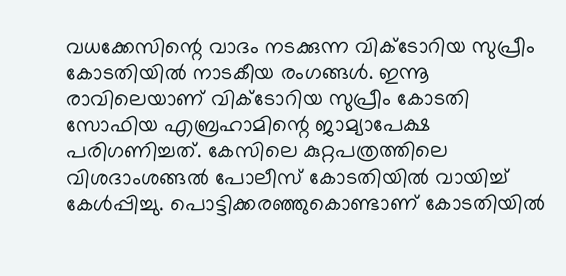വധക്കേസിന്റെ വാദം നടക്കുന്ന വിക്ടോറിയ സുപ്രീം കോടതിയില്‍ നാടകീയ രംഗങ്ങള്‍. ഇന്നൂ രാവിലെയാണ് വിക്ടോറിയ സുപ്രീം കോടതി സോഫിയ എബ്രഹാമിന്റെ ജാമ്യാപേക്ഷ പരിഗണിച്ചത്. കേസിലെ കുറ്റപത്രത്തിലെ  വിശദാംശങ്ങല്‍ പോലീസ് കോടതിയില്‍ വായിച്ച് കേള്‍പ്പിച്ചു. പൊട്ടിക്കരഞ്ഞുകൊണ്ടാണ് കോടതിയില്‍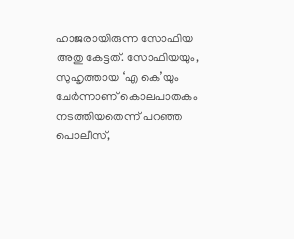ഹാജരായിരുന്ന സോഫിയ അതു കേട്ടത്. സോഫിയയും, സുഹൃത്തായ ‘എ കെ’യും ചേര്‍ന്നാണ് കൊലപാതകം നടത്തിയതെന്ന് പറഞ്ഞ പൊലീസ്,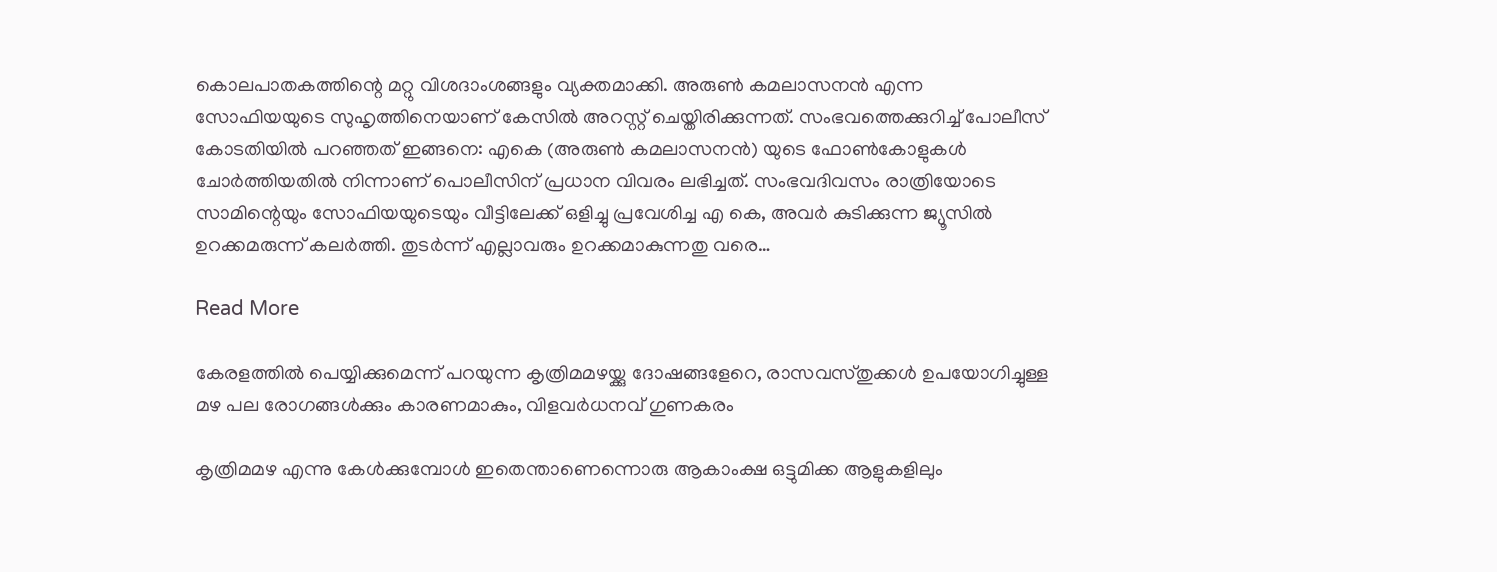കൊലപാതകത്തിന്റെ മറ്റു വിശദാംശങ്ങളും വ്യക്തമാക്കി. അരുണ്‍ കമലാസനന്‍ എന്ന സോഫിയയുടെ സുഹൃത്തിനെയാണ് കേസില്‍ അറസ്റ്റ് ചെയ്തിരിക്കുന്നത്. സംഭവത്തെക്കുറിച്ച് പോലീസ് കോടതിയില്‍ പറഞ്ഞത് ഇങ്ങനെ: എകെ (അരുണ്‍ കമലാസനന്‍) യുടെ ഫോണ്‍കോളുകള്‍ ചോര്‍ത്തിയതില്‍ നിന്നാണ് പൊലീസിന് പ്രധാന വിവരം ലഭിച്ചത്. സംഭവദിവസം രാത്രിയോടെ സാമിന്റെയും സോഫിയയുടെയും വീട്ടിലേക്ക് ഒളിച്ചു പ്രവേശിച്ച എ കെ, അവര്‍ കുടിക്കുന്ന ജ്യൂസില്‍ ഉറക്കമരുന്ന് കലര്‍ത്തി. തുടര്‍ന്ന് എല്ലാവരും ഉറക്കമാകുന്നതു വരെ…

Read More

കേരളത്തില്‍ പെയ്യിക്കുമെന്ന് പറയുന്ന കൃത്രിമമഴയ്ക്കു ദോഷങ്ങളേറെ, രാസവസ്തുക്കള്‍ ഉപയോഗിച്ചുള്ള മഴ പല രോഗങ്ങള്‍ക്കും കാരണമാകും, വിളവര്‍ധനവ് ഗുണകരം

കൃത്രിമമഴ എന്നു കേള്‍ക്കുമ്പോള്‍ ഇതെന്താണെന്നൊരു ആകാംക്ഷ ഒട്ടുമിക്ക ആളുകളിലും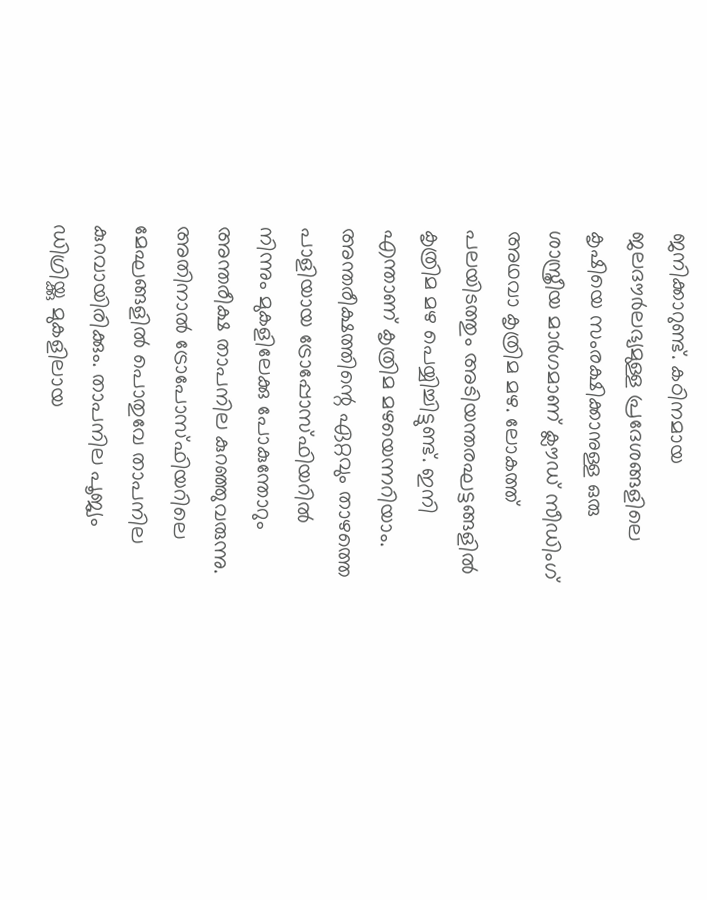ജനിക്കാറുണ്ട്. കഠിനമായ ജലദൗര്‍ലഭ്യമുള്ള പ്രദേശങ്ങളിലെ കൃഷിയെ സംരക്ഷിക്കാനുള്ള ഒരു ശാസ്ത്രീയ മാര്‍ഗമാണ് ക്ലൗഡ് സീഡിംഗ് അഥവാ കൃത്രിമ മഴ. ലോകത്ത് പലയിടത്തും അടിയന്തരഘട്ടങ്ങളില്‍ കൃത്രിമ മഴ പെയ്യിച്ചിട്ടുണ്ട്. ഇനി എന്താണ് കൃത്രിമ മഴയെന്നറിയാം. അന്തരീക്ഷത്തിന്റെ ഏറ്റവും താഴത്തെ പാളിയായ ട്രോപ്പോസ്ഫിയറില്‍ നിന്നും മുകളിലേക്കു പോകുന്തോറും അന്തരീക്ഷ താപനില കുറഞ്ഞുവരുന്നു. അതിനാല്‍ ട്രോപോസ്ഫിയറിലെ മേഘങ്ങളില്‍ പൊതുവേ താപനില കുറവായിരിക്കും. താപനില പൂജ്യം ഡിഗ്രിയ്ക്കു മുകളിലായ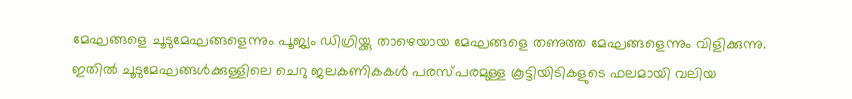മേഘങ്ങളെ ചൂടുമേഘങ്ങളെന്നും പൂജ്യം ഡിഗ്രിയ്ക്കു താഴെയായ മേഘങ്ങളെ തണുത്ത മേഘങ്ങളെന്നും വിളിക്കുന്നു. ഇതില്‍ ചൂടുമേഘങ്ങള്‍ക്കുള്ളിലെ ചെറു ജലകണികകള്‍ പരസ്പരമുള്ള കൂട്ടിയിടികളുടെ ഫലമായി വലിയ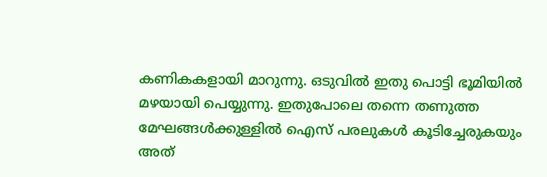കണികകളായി മാറുന്നു. ഒടുവില്‍ ഇതു പൊട്ടി ഭൂമിയില്‍ മഴയായി പെയ്യുന്നു. ഇതുപോലെ തന്നെ തണുത്ത മേഘങ്ങള്‍ക്കുള്ളില്‍ ഐസ് പരലുകള്‍ കൂടിച്ചേരുകയും അത്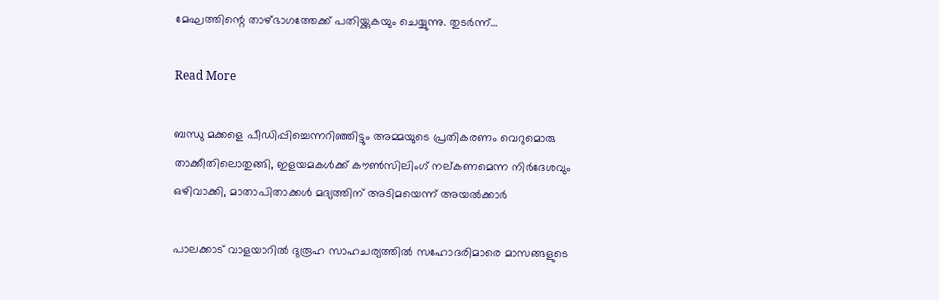മേഘത്തിന്റെ താഴ്ഭാഗത്തേക്ക് പതിയ്ക്കുകയും ചെയ്യുന്നു. തുടര്‍ന്ന്…

Read More

ബന്ധു മക്കളെ പീഡിപ്പിച്ചെന്നറിഞ്ഞിട്ടും അമ്മയുടെ പ്രതികരണം വെറുമൊരു താക്കീതിലൊതുങ്ങി, ഇളയമകള്‍ക്ക് കൗണ്‍സിലിംഗ് നല്കണമെന്ന നിര്‍ദേശവും ഒഴിവാക്കി, മാതാപിതാക്കള്‍ മദ്യത്തിന് അടിമയെന്ന് അയല്‍ക്കാര്‍

പാലക്കാട് വാളയാറില്‍ ദുരൂഹ സാഹചര്യത്തില്‍ സഹോദരിമാരെ മാസങ്ങളുടെ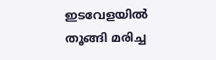ഇടവേളയില്‍ തൂങ്ങി മരിച്ച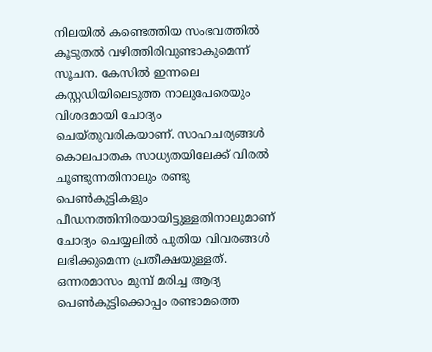നിലയില്‍ കണ്ടെത്തിയ സംഭവത്തില്‍ കൂടുതല്‍ വഴിത്തിരിവുണ്ടാകുമെന്ന് സൂചന. കേസില്‍ ഇന്നലെ കസ്റ്റഡിയിലെടുത്ത നാലുപേരെയും വിശദമായി ചോദ്യം ചെയ്തുവരികയാണ്. സാഹചര്യങ്ങള്‍ കൊലപാതക സാധ്യതയിലേക്ക് വിരല്‍ ചൂണ്ടുന്നതിനാലും രണ്ടു പെണ്‍കുട്ടികളും പീഡനത്തിനിരയായിട്ടുള്ളതിനാലുമാണ് ചോദ്യം ചെയ്യലില്‍ പുതിയ വിവരങ്ങള്‍ ലഭിക്കുമെന്ന പ്രതീക്ഷയുള്ളത്. ഒന്നരമാസം മുമ്പ് മരിച്ച ആദ്യ പെണ്‍കുട്ടിക്കൊപ്പം രണ്ടാമത്തെ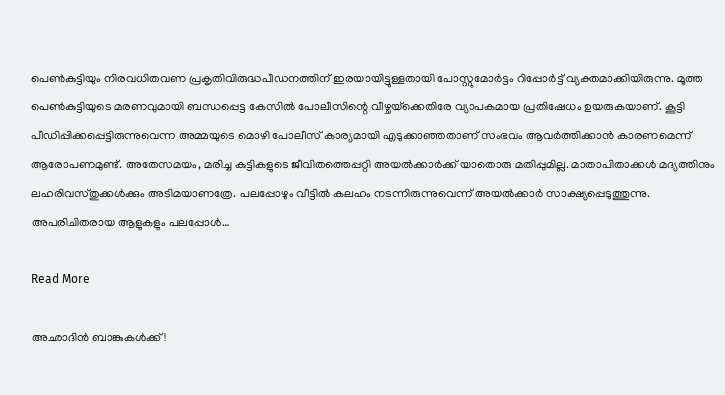പെണ്‍കുട്ടിയും നിരവധിതവണ പ്രകൃതിവിരുദ്ധപീഡനത്തിന് ഇരയായിട്ടുള്ളതായി പോസ്റ്റുമോര്‍ട്ടം റിപ്പോര്‍ട്ട് വ്യക്തമാക്കിയിരുന്നു. മൂത്ത പെണ്‍കുട്ടിയുടെ മരണവുമായി ബന്ധപ്പെട്ട കേസില്‍ പോലീസിന്റെ വീഴ്ചയ്‌ക്കെതിരേ വ്യാപകമായ പ്രതിഷേധം ഉയരുകയാണ്. കൂട്ടി പീഡിപ്പിക്കപ്പെട്ടിരുന്നുവെന്ന അമ്മയുടെ മൊഴി പോലീസ് കാര്യമായി എടുക്കാഞ്ഞതാണ് സംഭവം ആവര്‍ത്തിക്കാന്‍ കാരണമെന്ന് ആരോപണമുണ്ട്. അതേസമയം, മരിച്ച കുട്ടികളുടെ ജീവിതത്തെപ്പറ്റി അയല്‍ക്കാര്‍ക്ക് യാതൊരു മതിപ്പുമില്ല. മാതാപിതാക്കള്‍ മദ്യത്തിനും ലഹരിവസ്തുക്കള്‍ക്കും അടിമയാണത്രേ. പലപ്പോഴും വീട്ടില്‍ കലഹം നടന്നിരുന്നുവെന്ന് അയല്‍ക്കാര്‍ സാക്ഷ്യപ്പെടുത്തുന്നു. അപരിചിതരായ ആളുകളും പലപ്പോള്‍…

Read More

അഛാദിന്‍ ബാങ്കുകള്‍ക്ക്!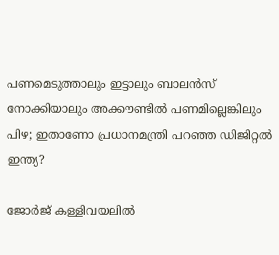പണമെടുത്താലും ഇട്ടാലും ബാലന്‍സ് നോക്കിയാലും അക്കൗണ്ടില്‍ പണമില്ലെങ്കിലും പിഴ; ഇതാണോ പ്രധാനമന്ത്രി പറഞ്ഞ ഡിജിറ്റല്‍ ഇന്ത്യ?

ജോർജ് കള്ളിവയലിൽ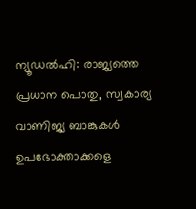ന്യൂഡല്‍ഹി: രാജ്യത്തെ പ്രധാന പൊതു, സ്വകാര്യ വാണിജ്യ ബാങ്കുകള്‍ ഉപഭോക്താക്കളെ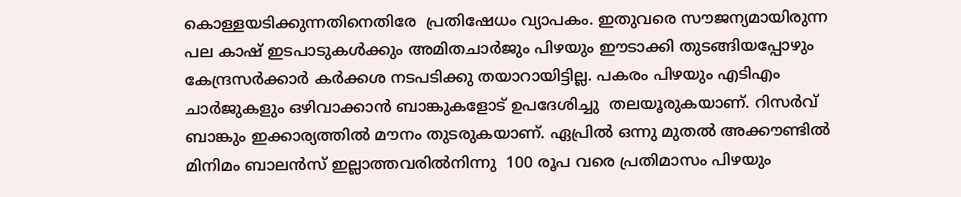കൊള്ളയടിക്കുന്നതിനെതിരേ  പ്രതിഷേധം വ്യാപകം. ഇതുവരെ സൗജന്യമായിരുന്ന പല കാഷ് ഇടപാടുകള്‍ക്കും അമിതചാര്‍ജും പിഴയും ഈടാക്കി തുടങ്ങിയപ്പോഴും കേന്ദ്രസര്‍ക്കാര്‍ കര്‍ക്കശ നടപടിക്കു തയാറായിട്ടില്ല. പകരം പിഴയും എടിഎം ചാര്‍ജുകളും ഒഴിവാക്കാന്‍ ബാങ്കുകളോട് ഉപദേശിച്ചു  തലയൂരുകയാണ്. റിസര്‍വ് ബാങ്കും ഇക്കാര്യത്തില്‍ മൗനം തുടരുകയാണ്. ഏപ്രില്‍ ഒന്നു മുതല്‍ അക്കൗണ്ടില്‍ മിനിമം ബാലന്‍സ് ഇല്ലാത്തവരില്‍നിന്നു  100 രൂപ വരെ പ്രതിമാസം പിഴയും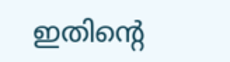ഇതിന്‍റെ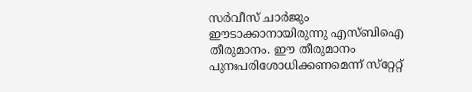സര്‍വീസ് ചാര്‍ജും  ഈടാക്കാനായിരുന്നു എസ്ബിഐ തീരുമാനം. ഈ തീരുമാനം പുനഃപരിശോധിക്കണമെന്ന് സ്‌റ്റേറ്റ്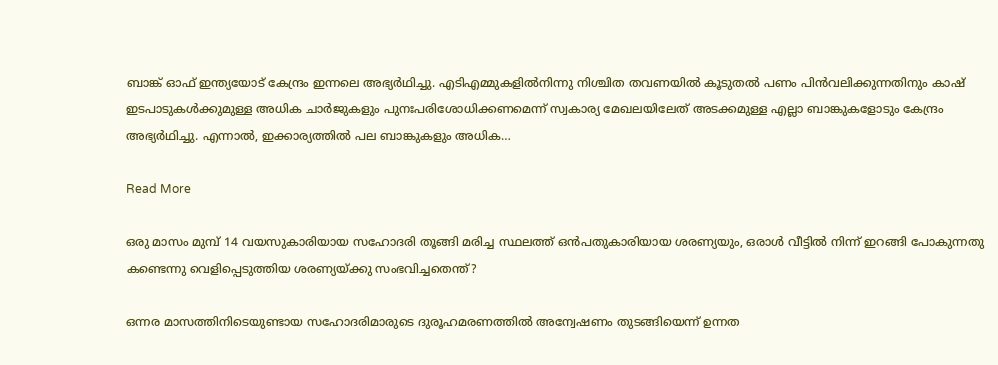ബാങ്ക് ഓഫ് ഇന്ത്യയോട് കേന്ദ്രം ഇന്നലെ അഭ്യര്‍ഥിച്ചു. എടിഎമ്മുകളില്‍നിന്നു നിശ്ചിത തവണയില്‍ കൂടുതല്‍ പണം പിന്‍വലിക്കുന്നതിനും കാഷ് ഇടപാടുകള്‍ക്കുമുള്ള അധിക ചാര്‍ജുകളും പുനഃപരിശോധിക്കണമെന്ന് സ്വകാര്യ മേഖലയിലേത് അടക്കമുള്ള എല്ലാ ബാങ്കുകളോടും കേന്ദ്രം അഭ്യര്‍ഥിച്ചു. എന്നാല്‍, ഇക്കാര്യത്തില്‍ പല ബാങ്കുകളും അധിക…

Read More

ഒരു മാസം മുമ്പ് 14 വയസുകാരിയായ സഹോദരി തൂങ്ങി മരിച്ച സ്ഥലത്ത് ഒന്‍പതുകാരിയായ ശരണ്യയും, ഒരാള്‍ വീട്ടില്‍ നിന്ന് ഇറങ്ങി പോകുന്നതു കണ്ടെന്നു വെളിപ്പെടുത്തിയ ശരണ്യയ്ക്കു സംഭവിച്ചതെന്ത്?

ഒന്നര മാസത്തിനിടെയുണ്ടായ സഹോദരിമാരുടെ ദുരൂഹമരണത്തില്‍ അന്വേഷണം തുടങ്ങിയെന്ന് ഉന്നത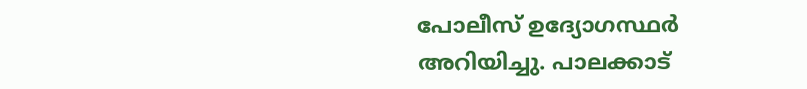പോലീസ് ഉദ്യോഗസ്ഥര്‍ അറിയിച്ചു. പാലക്കാട്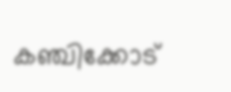കഞ്ചിക്കോട്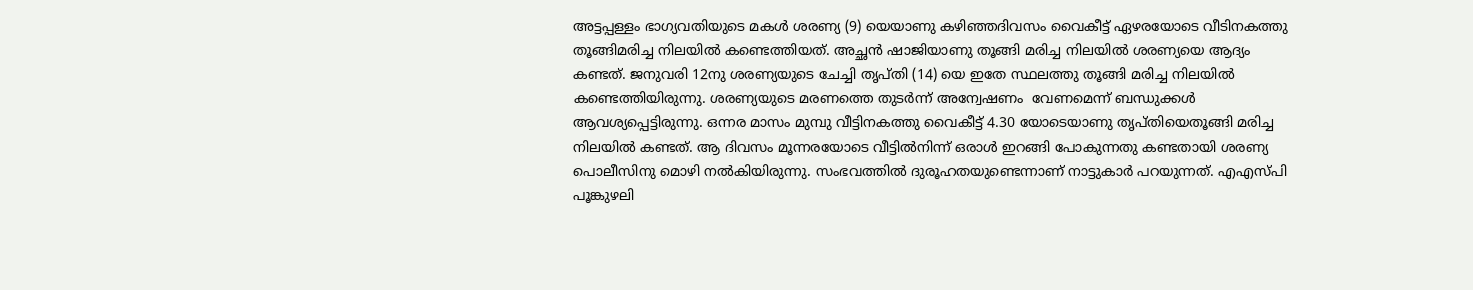അട്ടപ്പള്ളം ഭാഗ്യവതിയുടെ മകള്‍ ശരണ്യ (9) യെയാണു കഴിഞ്ഞദിവസം വൈകീട്ട് ഏഴരയോടെ വീടിനകത്തു തൂങ്ങിമരിച്ച നിലയില്‍ കണ്ടെത്തിയത്. അച്ഛന്‍ ഷാജിയാണു തൂങ്ങി മരിച്ച നിലയില്‍ ശരണ്യയെ ആദ്യം കണ്ടത്. ജനുവരി 12നു ശരണ്യയുടെ ചേച്ചി തൃപ്തി (14) യെ ഇതേ സ്ഥലത്തു തൂങ്ങി മരിച്ച നിലയില്‍ കണ്ടെത്തിയിരുന്നു. ശരണ്യയുടെ മരണത്തെ തുടര്‍ന്ന് അന്വേഷണം  വേണമെന്ന് ബന്ധുക്കള്‍ ആവശ്യപ്പെട്ടിരുന്നു. ഒന്നര മാസം മുമ്പു വീട്ടിനകത്തു വൈകീട്ട് 4.30 യോടെയാണു തൃപ്തിയെതൂങ്ങി മരിച്ച നിലയില്‍ കണ്ടത്. ആ ദിവസം മൂന്നരയോടെ വീട്ടില്‍നിന്ന് ഒരാള്‍ ഇറങ്ങി പോകുന്നതു കണ്ടതായി ശരണ്യ പൊലീസിനു മൊഴി നല്‍കിയിരുന്നു. സംഭവത്തില്‍ ദുരൂഹതയുണ്ടെന്നാണ് നാട്ടുകാര്‍ പറയുന്നത്. എഎസ്പി പൂങ്കുഴലി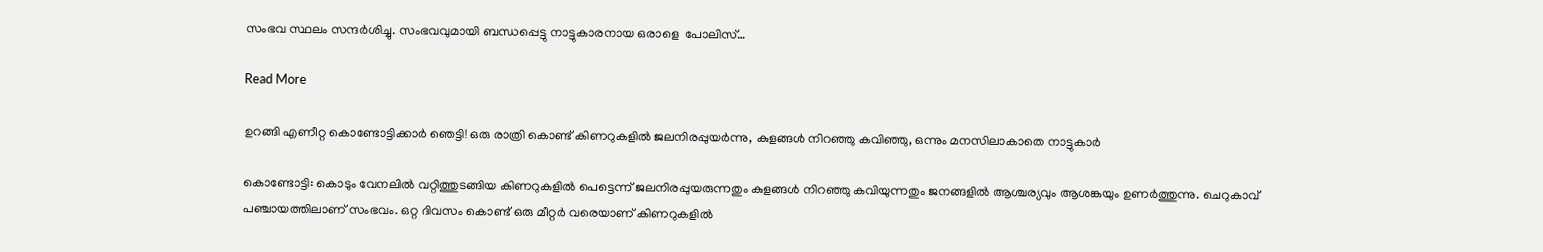സംഭവ സ്ഥലം സന്ദര്‍ശിച്ചു. സംഭവവുമായി ബന്ധപ്പെട്ടു നാട്ടുകാരനായ ഒരാളെ  പോലിസ്…

Read More

ഉറങ്ങി എണീറ്റ കൊണ്ടോട്ടിക്കാര്‍ ഞെട്ടി! ഒരു രാത്രി കൊണ്ട് കിണറുകളില്‍ ജലനിരപ്പുയര്‍ന്നു, കുളങ്ങള്‍ നിറഞ്ഞു കവിഞ്ഞു, ഒന്നും മനസിലാകാതെ നാട്ടുകാര്‍

കൊണ്ടോട്ടി: കൊടും വേനലില്‍ വറ്റിത്തുടങ്ങിയ കിണറുകളില്‍ പെട്ടെന്ന് ജലനിരപ്പുയരുന്നതും കുളങ്ങള്‍ നിറഞ്ഞു കവിയുന്നതും ജനങ്ങളില്‍ ആശ്ചര്യവും ആശങ്കയും ഉണര്‍ത്തുന്നു. ചെറുകാവ് പഞ്ചായത്തിലാണ് സംഭവം. ഒറ്റ ദിവസം കൊണ്ട് ഒരു മീറ്റര്‍ വരെയാണ് കിണറുകളില്‍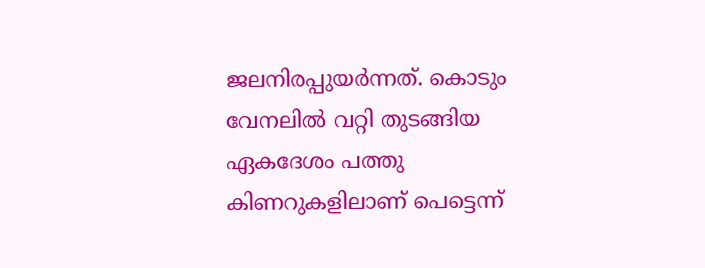ജലനിരപ്പുയര്‍ന്നത്. കൊടും വേനലില്‍ വറ്റി തുടങ്ങിയ ഏകദേശം പത്തു കിണറുകളിലാണ് പെട്ടെന്ന്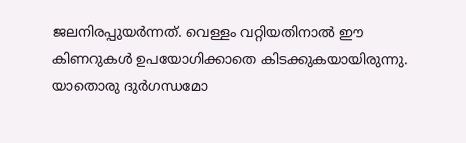ജലനിരപ്പുയര്‍ന്നത്. വെള്ളം വറ്റിയതിനാല്‍ ഈ കിണറുകള്‍ ഉപയോഗിക്കാതെ കിടക്കുകയായിരുന്നു. യാതൊരു ദുര്‍ഗന്ധമോ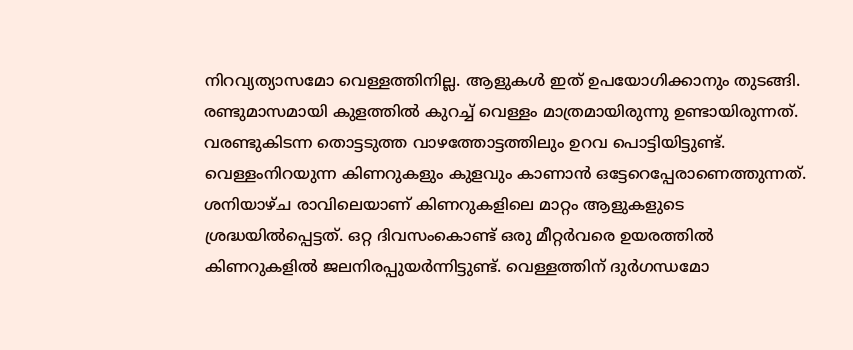നിറവ്യത്യാസമോ വെള്ളത്തിനില്ല. ആളുകള്‍ ഇത് ഉപയോഗിക്കാനും തുടങ്ങി. രണ്ടുമാസമായി കുളത്തില്‍ കുറച്ച് വെള്ളം മാത്രമായിരുന്നു ഉണ്ടായിരുന്നത്. വരണ്ടുകിടന്ന തൊട്ടടുത്ത വാഴത്തോട്ടത്തിലും ഉറവ പൊട്ടിയിട്ടുണ്ട്. വെള്ളംനിറയുന്ന കിണറുകളും കുളവും കാണാന്‍ ഒട്ടേറെപ്പേരാണെത്തുന്നത്. ശനിയാഴ്ച രാവിലെയാണ് കിണറുകളിലെ മാറ്റം ആളുകളുടെ ശ്രദ്ധയില്‍പ്പെട്ടത്. ഒറ്റ ദിവസംകൊണ്ട് ഒരു മീറ്റര്‍വരെ ഉയരത്തില്‍ കിണറുകളില്‍ ജലനിരപ്പുയര്‍ന്നിട്ടുണ്ട്. വെള്ളത്തിന് ദുര്‍ഗന്ധമോ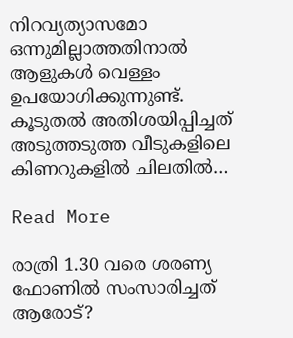നിറവ്യത്യാസമോ ഒന്നുമില്ലാത്തതിനാല്‍ ആളുകള്‍ വെള്ളം ഉപയോഗിക്കുന്നുണ്ട്. കൂടുതല്‍ അതിശയിപ്പിച്ചത് അടുത്തടുത്ത വീടുകളിലെ കിണറുകളില്‍ ചിലതില്‍…

Read More

രാത്രി 1.30 വരെ ശരണ്യ ഫോണില്‍ സംസാരിച്ചത് ആരോട്?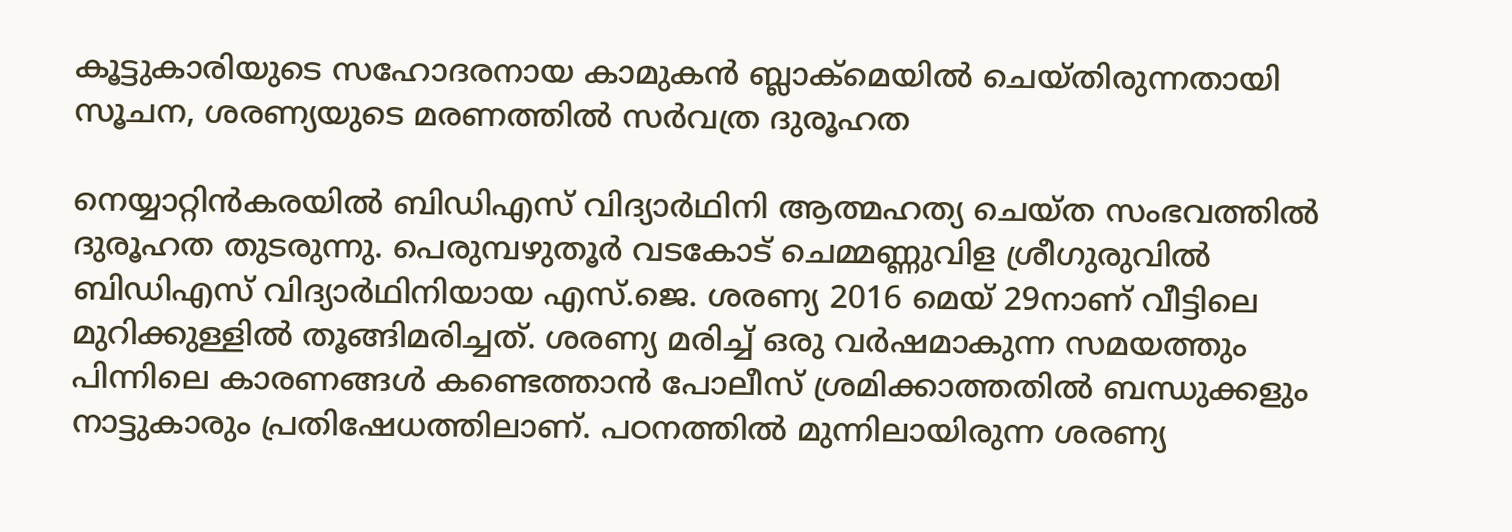കൂട്ടുകാരിയുടെ സഹോദരനായ കാമുകന്‍ ബ്ലാക്‌മെയില്‍ ചെയ്തിരുന്നതായി സൂചന, ശരണ്യയുടെ മരണത്തില്‍ സര്‍വത്ര ദുരൂഹത

നെയ്യാറ്റിന്‍കരയില്‍ ബിഡിഎസ് വിദ്യാര്‍ഥിനി ആത്മഹത്യ ചെയ്ത സംഭവത്തില്‍ ദുരൂഹത തുടരുന്നു. പെരുമ്പഴുതൂര്‍ വടകോട് ചെമ്മണ്ണുവിള ശ്രീഗുരുവില്‍ ബിഡിഎസ് വിദ്യാര്‍ഥിനിയായ എസ്.ജെ. ശരണ്യ 2016 മെയ് 29നാണ് വീട്ടിലെ മുറിക്കുള്ളില്‍ തൂങ്ങിമരിച്ചത്. ശരണ്യ മരിച്ച് ഒരു വര്‍ഷമാകുന്ന സമയത്തും പിന്നിലെ കാരണങ്ങള്‍ കണ്ടെത്താന്‍ പോലീസ് ശ്രമിക്കാത്തതില്‍ ബന്ധുക്കളും നാട്ടുകാരും പ്രതിഷേധത്തിലാണ്. പഠനത്തില്‍ മുന്നിലായിരുന്ന ശരണ്യ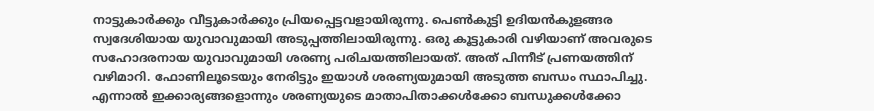നാട്ടുകാര്‍ക്കും വീട്ടുകാര്‍ക്കും പ്രിയപ്പെട്ടവളായിരുന്നു. പെണ്‍കുട്ടി ഉദിയന്‍കുളങ്ങര സ്വദേശിയായ യുവാവുമായി അടുപ്പത്തിലായിരുന്നു. ഒരു കൂട്ടുകാരി വഴിയാണ് അവരുടെ സഹോദരനായ യുവാവുമായി ശരണ്യ പരിചയത്തിലായത്. അത് പിന്നീട് പ്രണയത്തിന് വഴിമാറി. ഫോണിലൂടെയും നേരിട്ടും ഇയാള്‍ ശരണ്യയുമായി അടുത്ത ബന്ധം സ്ഥാപിച്ചു. എന്നാല്‍ ഇക്കാര്യങ്ങളൊന്നും ശരണ്യയുടെ മാതാപിതാക്കള്‍ക്കോ ബന്ധുക്കള്‍ക്കോ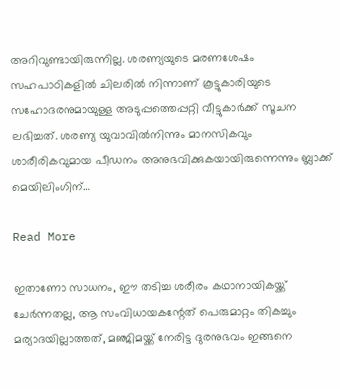അറിവുണ്ടായിരുന്നില്ല. ശരണ്യയുടെ മരണശേഷം സഹപാഠികളില്‍ ചിലരില്‍ നിന്നാണ് കൂട്ടുകാരിയുടെ സഹോദരനുമായുള്ള അടുപ്പത്തെപ്പറ്റി വീട്ടുകാര്‍ക്ക് സൂചന ലഭിച്ചത്. ശരണ്യ യുവാവില്‍നിന്നും മാനസികവും ശാരീരികവുമായ പീഡനം അനുഭവിക്കുകയായിരുന്നെന്നും ബ്ലാക്ക് മെയിലിംഗിന്…

Read More

ഇതാണോ സാധനം, ഈ തടിച്ച ശരീരം കഥാനായികയ്ക്ക് ചേര്‍ന്നതല്ല, ആ സംവിധായകന്റേത് പെരുമാറ്റം തികച്ചും മര്യാദയില്ലാത്തത്, മഞ്ജിമയ്ക്ക് നേരിട്ട ദുരനുഭവം ഇങ്ങനെ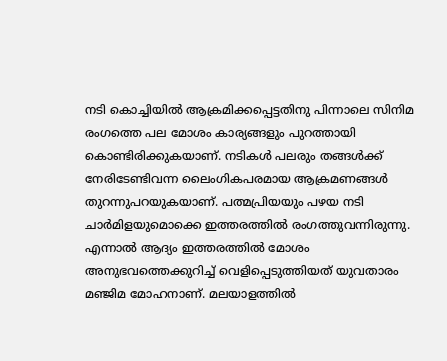നടി കൊച്ചിയില്‍ ആക്രമിക്കപ്പെട്ടതിനു പിന്നാലെ സിനിമ രംഗത്തെ പല മോശം കാര്യങ്ങളും പുറത്തായി കൊണ്ടിരിക്കുകയാണ്. നടികള്‍ പലരും തങ്ങള്‍ക്ക് നേരിടേണ്ടിവന്ന ലൈംഗികപരമായ ആക്രമണങ്ങള്‍ തുറന്നുപറയുകയാണ്. പത്മപ്രിയയും പഴയ നടി ചാര്‍മിളയുമൊക്കെ ഇത്തരത്തില്‍ രംഗത്തുവന്നിരുന്നു. എന്നാല്‍ ആദ്യം ഇത്തരത്തില്‍ മോശം അനുഭവത്തെക്കുറിച്ച് വെളിപ്പെടുത്തിയത് യുവതാരം മഞ്ജിമ മോഹനാണ്. മലയാളത്തില്‍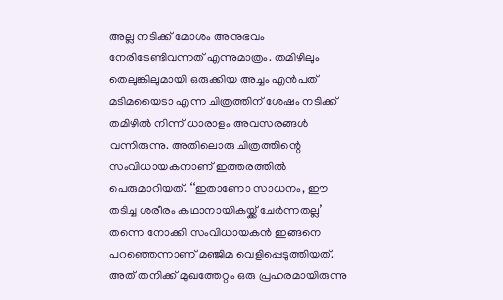അല്ല നടിക്ക് മോശം അനുഭവം നേരിടേണ്ടിവന്നത് എന്നുമാത്രം. തമിഴിലും തെലുങ്കിലുമായി ഒരുക്കിയ അച്ചം എന്‍പത് മടിമയൈടാ എന്ന ചിത്രത്തിന് ശേഷം നടിക്ക് തമിഴില്‍ നിന്ന് ധാരാളം അവസരങ്ങള്‍ വന്നിരുന്നു. അതിലൊരു ചിത്രത്തിന്റെ സംവിധായകനാണ് ഇത്തരത്തില്‍ പെരുമാറിയത്. ‘‘ഇതാണോ സാധനം, ഈ തടിച്ച ശരീരം കഥാനായികയ്ക്ക് ചേര്‍ന്നതല്ല’ തന്നെ നോക്കി സംവിധായകന്‍ ഇങ്ങനെ പറഞ്ഞെന്നാണ് മഞ്ജിമ വെളിപ്പെടുത്തിയത്. അത് തനിക്ക് മുഖത്തേറ്റം ഒരു പ്രഹരമായിരുന്നു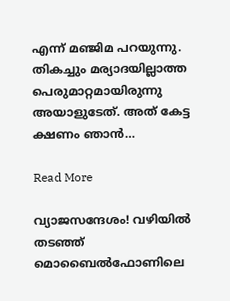എന്ന് മഞ്ജിമ പറയുന്നു. തികച്ചും മര്യാദയില്ലാത്ത പെരുമാറ്റമായിരുന്നു അയാളുടേത്. അത് കേട്ട ക്ഷണം ഞാന്‍…

Read More

വ്യാജസന്ദേശം! വഴിയിൽ തടഞ്ഞ് മൊബൈൽഫോണിലെ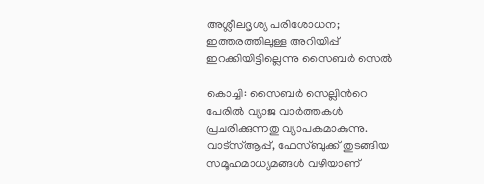അശ്ലീലദൃശ്യ പരിശോധന; ഇത്തരത്തിലുള്ള അറിയിപ്പ് ഇറക്കിയിട്ടില്ലെന്നു സൈബർ സെൽ

കൊച്ചി: സൈബർ സെല്ലിന്‍റെ പേരിൽ വ്യാജ വാർത്തകൾ പ്രചരിക്കുന്നതു വ്യാപകമാകുന്നു. വാട്സ്ആപ്പ്, ഫേസ്ബുക്ക് തുടങ്ങിയ സമൂഹമാധ്യമങ്ങൾ വഴിയാണ്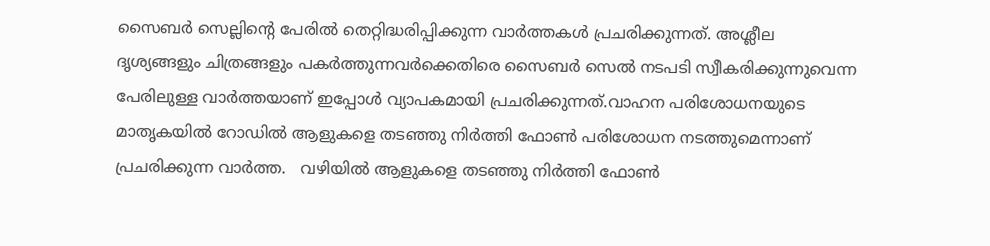സൈബർ സെല്ലിന്‍റെ പേരിൽ തെറ്റിദ്ധരിപ്പിക്കുന്ന വാർത്തകൾ പ്രചരിക്കുന്നത്. അശ്ലീല ദൃശ്യങ്ങളും ചിത്രങ്ങളും പകർത്തുന്നവർക്കെതിരെ സൈബർ സെൽ നടപടി സ്വീകരിക്കുന്നുവെന്ന പേരിലുള്ള വാർത്തയാണ് ഇപ്പോൾ വ്യാപകമായി പ്രചരിക്കുന്നത്.വാഹന പരിശോധനയുടെ മാതൃകയിൽ റോഡിൽ ആളുകളെ തടഞ്ഞു നിർത്തി ഫോണ്‍ പരിശോധന നടത്തുമെന്നാണ്  പ്രചരിക്കുന്ന വാർത്ത.   വഴിയിൽ ആളുകളെ തടഞ്ഞു നിർത്തി ഫോണ്‍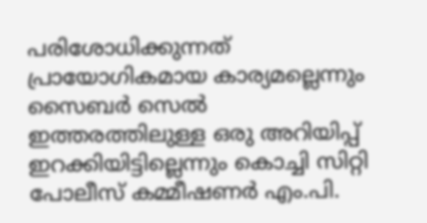പരിശോധിക്കുന്നത് പ്രായോഗികമായ കാര്യമല്ലെന്നും സൈബർ സെൽ ഇത്തരത്തിലുള്ള ഒരു അറിയിപ്പ് ഇറക്കിയിട്ടില്ലെന്നും കൊച്ചി സിറ്റി പോലീസ് കമ്മീഷണർ എം.പി.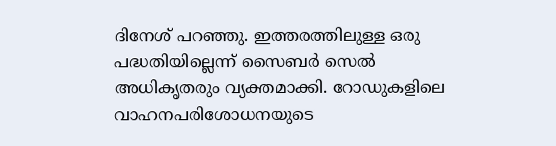ദിനേശ് പറഞ്ഞു. ഇത്തരത്തിലുള്ള ഒരു പദ്ധതിയില്ലെന്ന് സൈബർ സെൽ അധികൃതരും വ്യക്തമാക്കി. റോഡുകളിലെ വാഹനപരിശോധനയുടെ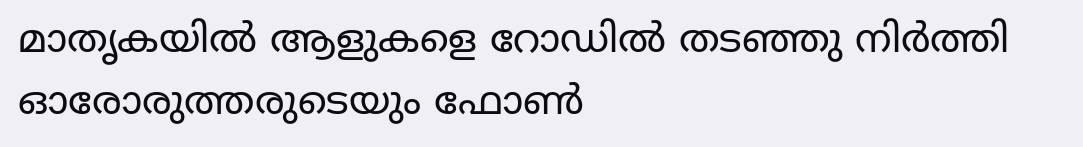മാതൃകയിൽ ആളുകളെ റോഡിൽ തടഞ്ഞു നിർത്തി ഓരോരുത്തരുടെയും ഫോണ്‍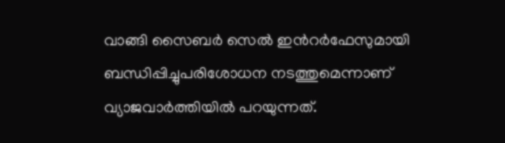വാങ്ങി സൈബർ സെൽ ഇന്‍റർഫേസുമായി ബന്ധിപ്പിച്ചുപരിശോധന നടത്തുമെന്നാണ്  വ്യാജവാർത്തിയിൽ പറയുന്നത്.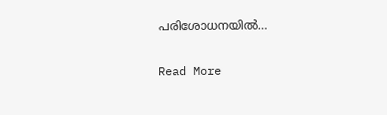പരിശോധനയിൽ…

Read More